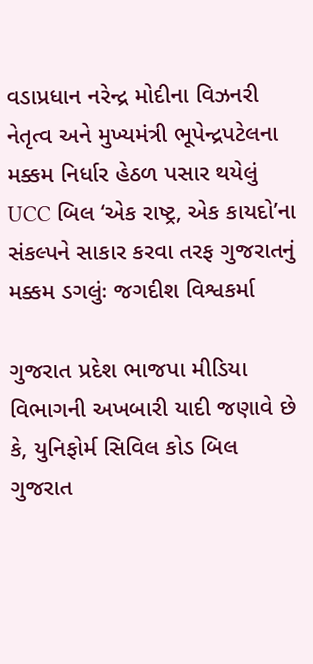વડાપ્રધાન નરેન્દ્ર મોદીના વિઝનરી નેતૃત્વ અને મુખ્યમંત્રી ભૂપેન્દ્રપટેલના મક્કમ નિર્ધાર હેઠળ પસાર થયેલું UCC બિલ ‘એક રાષ્ટ્ર, એક કાયદો’ના સંકલ્પને સાકાર કરવા તરફ ગુજરાતનું મક્કમ ડગલુંઃ જગદીશ વિશ્વકર્મા

ગુજરાત પ્રદેશ ભાજપા મીડિયા વિભાગની અખબારી યાદી જણાવે છે કે, યુનિફોર્મ સિવિલ કોડ બિલ ગુજરાત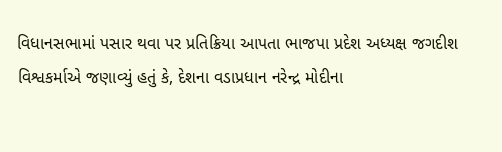વિધાનસભામાં પસાર થવા પર પ્રતિક્રિયા આપતા ભાજપા પ્રદેશ અધ્યક્ષ જગદીશ વિશ્વકર્માએ જણાવ્યું હતું કે, દેશના વડાપ્રધાન નરેન્દ્ર મોદીના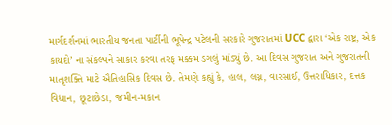માર્ગદર્શનમાં ભારતીય જનતા પાર્ટીની ભૂપેન્દ્ર પટેલની સરકારે ગુજરાતમાં UCC દ્વારા ‘એક રાષ્ટ્ર, એક કાયદો’ ના સંકલ્પને સાકાર કરવા તરફ મક્કમ ડગલું માંડ્યું છે. આ દિવસ ગુજરાત અને ગુજરાતની માતૃશક્તિ માટે ઐતિહાસિક દિવસ છે. તેમણે કહ્યું કે, હાલ, લગ્ન, વારસાઈ, ઉત્તરાધિકાર, દત્તક વિધાન, છૂટાછેડા, જમીન-મકાન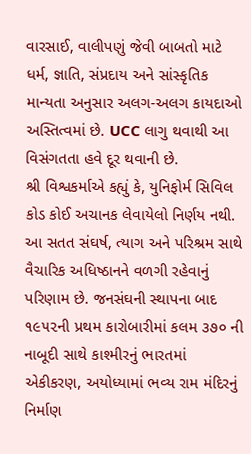વારસાઈ, વાલીપણું જેવી બાબતો માટે ધર્મ, જ્ઞાતિ, સંપ્રદાય અને સાંસ્કૃતિક માન્યતા અનુસાર અલગ-અલગ કાયદાઓ અસ્તિત્વમાં છે. UCC લાગુ થવાથી આ વિસંગતતા હવે દૂર થવાની છે.
શ્રી વિશ્વકર્માએ કહ્યું કે, યુનિફોર્મ સિવિલ કોડ કોઈ અચાનક લેવાયેલો નિર્ણય નથી. આ સતત સંઘર્ષ, ત્યાગ અને પરિશ્રમ સાથે વૈચારિક અધિષ્ઠાનને વળગી રહેવાનું પરિણામ છે. જનસંઘની સ્થાપના બાદ ૧૯૫૨ની પ્રથમ કારોબારીમાં કલમ ૩૭૦ ની નાબૂદી સાથે કાશ્મીરનું ભારતમાં એકીકરણ, અયોધ્યામાં ભવ્ય રામ મંદિરનું નિર્માણ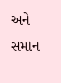અને સમાન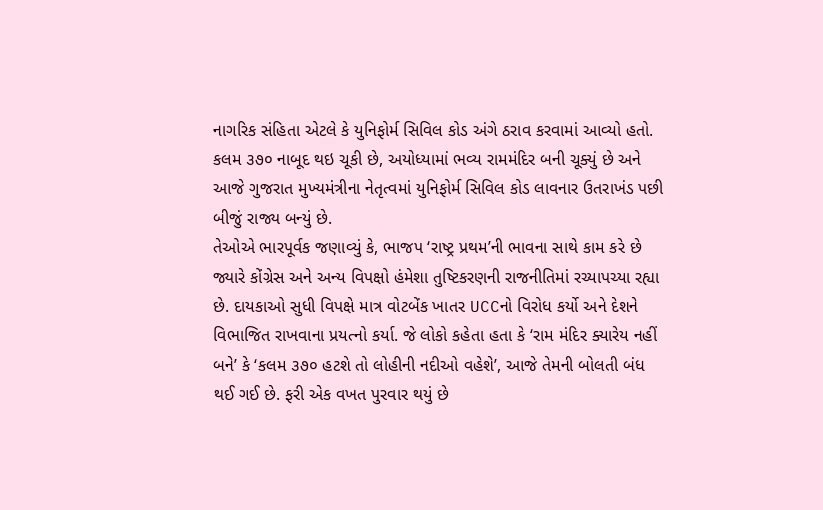નાગરિક સંહિતા એટલે કે યુનિફોર્મ સિવિલ કોડ અંગે ઠરાવ કરવામાં આવ્યો હતો. કલમ ૩૭૦ નાબૂદ થઇ ચૂકી છે, અયોધ્યામાં ભવ્ય રામમંદિર બની ચૂક્યું છે અને આજે ગુજરાત મુખ્યમંત્રીના નેતૃત્વમાં યુનિફોર્મ સિવિલ કોડ લાવનાર ઉતરાખંડ પછી બીજું રાજ્ય બન્યું છે.
તેઓએ ભારપૂર્વક જણાવ્યું કે, ભાજપ ‘રાષ્ટ્ર પ્રથમ’ની ભાવના સાથે કામ કરે છે જ્યારે કોંગ્રેસ અને અન્ય વિપક્ષો હંમેશા તુષ્ટિકરણની રાજનીતિમાં રચ્યાપચ્યા રહ્યા છે. દાયકાઓ સુધી વિપક્ષે માત્ર વોટબેંક ખાતર UCCનો વિરોધ કર્યો અને દેશને વિભાજિત રાખવાના પ્રયત્નો કર્યા. જે લોકો કહેતા હતા કે ‘રામ મંદિર ક્યારેય નહીં બને’ કે ‘કલમ ૩૭૦ હટશે તો લોહીની નદીઓ વહેશે’, આજે તેમની બોલતી બંધ થઈ ગઈ છે. ફરી એક વખત પુરવાર થયું છે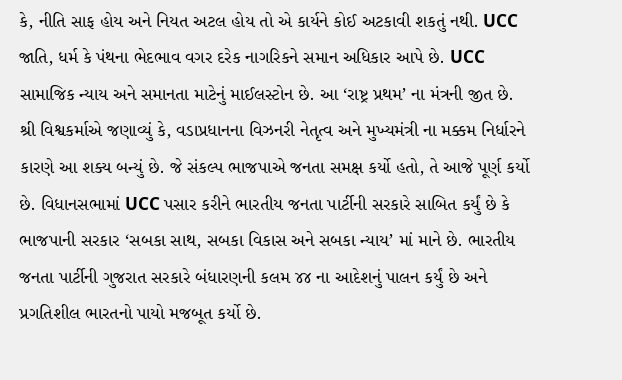કે, નીતિ સાફ હોય અને નિયત અટલ હોય તો એ કાર્યને કોઈ અટકાવી શકતું નથી. UCC જાતિ, ધર્મ કે પંથના ભેદભાવ વગર દરેક નાગરિકને સમાન અધિકાર આપે છે. UCC સામાજિક ન્યાય અને સમાનતા માટેનું માઈલસ્ટોન છે. આ ‘રાષ્ટ્ર પ્રથમ’ ના મંત્રની જીત છે.
શ્રી વિશ્વકર્માએ જણાવ્યું કે, વડાપ્રધાનના વિઝનરી નેતૃત્વ અને મુખ્યમંત્રી ના મક્કમ નિર્ધારને કારણે આ શક્ય બન્યું છે. જે સંકલ્પ ભાજપાએ જનતા સમક્ષ કર્યો હતો, તે આજે પૂર્ણ કર્યો છે. વિધાનસભામાં UCC પસાર કરીને ભારતીય જનતા પાર્ટીની સરકારે સાબિત કર્યું છે કે ભાજપાની સરકાર ‘સબકા સાથ, સબકા વિકાસ અને સબકા ન્યાય’ માં માને છે. ભારતીય જનતા પાર્ટીની ગુજરાત સરકારે બંધારણની કલમ ૪૪ ના આદેશનું પાલન કર્યું છે અને પ્રગતિશીલ ભારતનો પાયો મજબૂત કર્યો છે.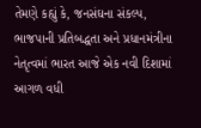તેમણે કહ્યું કે, જનસંઘના સંકલ્પ, ભાજપાની પ્રતિબદ્ધતા અને પ્રધાનમંત્રીના નેતૃત્વમાં ભારત આજે એક નવી દિશામાં આગળ વધી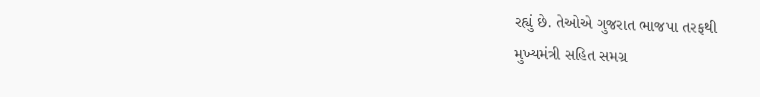રહ્યું છે. તેઓએ ગુજરાત ભાજપા તરફથી
મુખ્યમંત્રી સહિત સમગ્ર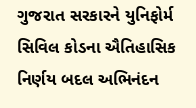ગુજરાત સરકારને યુનિફોર્મ સિવિલ કોડના ઐતિહાસિક નિર્ણય બદલ અભિનંદન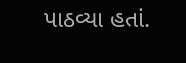પાઠવ્યા હતાં.